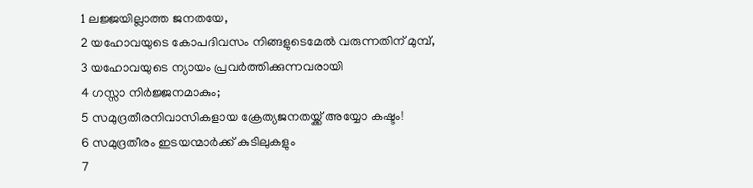1 ലജ്ജയില്ലാത്ത ജനതയേ,
2 യഹോവയുടെ കോപദിവസം നിങ്ങളുടെമേൽ വരുന്നതിന് മുമ്പ്,
3 യഹോവയുടെ ന്യായം പ്രവർത്തിക്കുന്നവരായി
4 ഗസ്സാ നിർജ്ജനമാകും;
5 സമുദ്രതീരനിവാസികളായ ക്രേത്യജനതയ്ക്ക് അയ്യോ കഷ്ടം!
6 സമുദ്രതീരം ഇടയന്മാർക്ക് കുടിലുകളും
7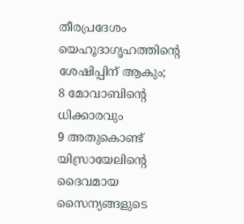തീരപ്രദേശം യെഹൂദാഗൃഹത്തിന്റെ ശേഷിപ്പിന് ആകും;
8 മോവാബിന്റെ ധിക്കാരവും
9 അതുകൊണ്ട് യിസ്രായേലിന്റെ ദൈവമായ സൈന്യങ്ങളുടെ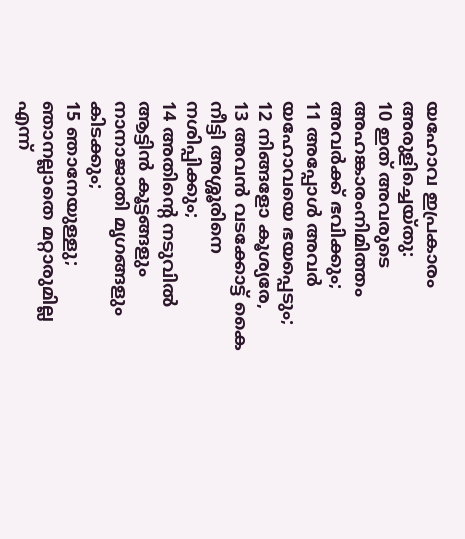യഹോവ ഇപ്രകാരം അരുളിച്ചെയ്തു:
10 ഇത് അവരുടെ അഹങ്കാരംനിമിത്തം അവർക്ക് ഭവിക്കും;
11 അപ്പോൾ അവർ യഹോവയെ ഭയപ്പെടും;
12 നിങ്ങളോ കൂശ്യരേ,
13 അവൻ വടക്കോട്ട് കൈ നീട്ടി അശ്ശൂരിനെ നശിപ്പിക്കും;
14 അതിന്റെ നടുവിൽ ആട്ടിൻ കൂട്ടങ്ങളും നാനാജാതി മൃഗങ്ങളും കിടക്കും;
15 ഞാനേയുള്ളു; ഞാനല്ലാതെ മറ്റാരുമില്ല എന്ന്